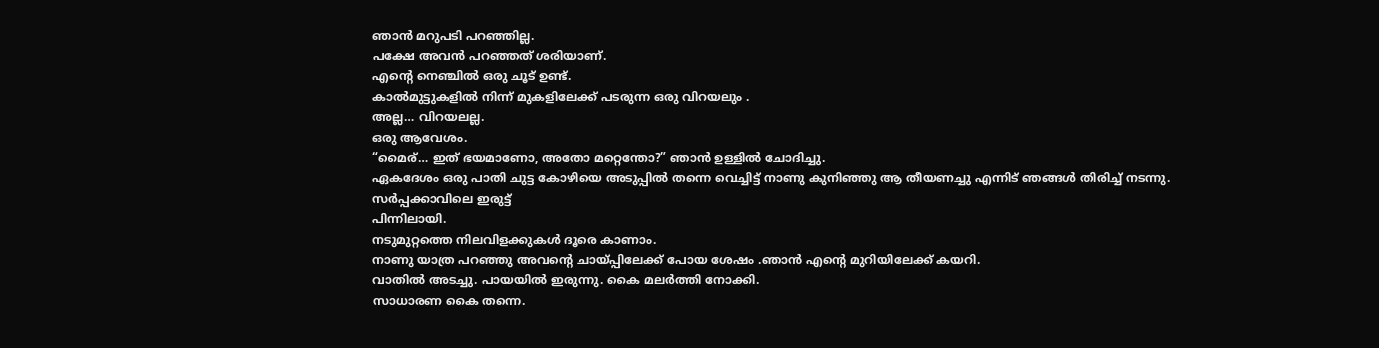ഞാൻ മറുപടി പറഞ്ഞില്ല.
പക്ഷേ അവൻ പറഞ്ഞത് ശരിയാണ്.
എന്റെ നെഞ്ചിൽ ഒരു ചൂട് ഉണ്ട്.
കാൽമുട്ടുകളിൽ നിന്ന് മുകളിലേക്ക് പടരുന്ന ഒരു വിറയലും .
അല്ല… വിറയലല്ല.
ഒരു ആവേശം.
“മൈര്… ഇത് ഭയമാണോ, അതോ മറ്റെന്തോ?” ഞാൻ ഉള്ളിൽ ചോദിച്ചു.
ഏകദേശം ഒരു പാതി ചുട്ട കോഴിയെ അടുപ്പിൽ തന്നെ വെച്ചിട്ട് നാണു കുനിഞ്ഞു ആ തീയണച്ചു എന്നിട് ഞങ്ങൾ തിരിച്ച് നടന്നു.
സർപ്പക്കാവിലെ ഇരുട്ട്
പിന്നിലായി.
നടുമുറ്റത്തെ നിലവിളക്കുകൾ ദൂരെ കാണാം.
നാണു യാത്ര പറഞ്ഞു അവന്റെ ചായ്പ്പിലേക്ക് പോയ ശേഷം .ഞാൻ എന്റെ മുറിയിലേക്ക് കയറി.
വാതിൽ അടച്ചു. പായയിൽ ഇരുന്നു. കൈ മലർത്തി നോക്കി.
സാധാരണ കൈ തന്നെ.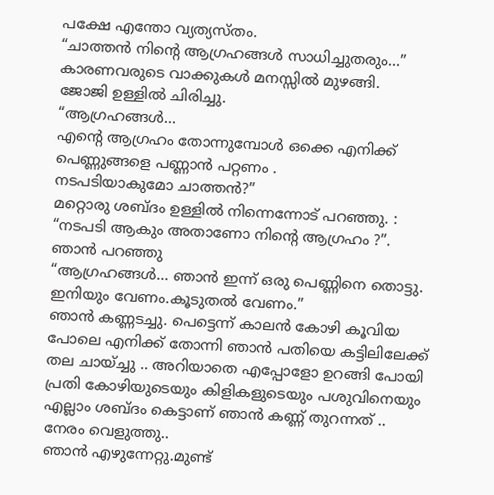പക്ഷേ എന്തോ വ്യത്യസ്തം.
“ചാത്തൻ നിന്റെ ആഗ്രഹങ്ങൾ സാധിച്ചുതരും…”
കാരണവരുടെ വാക്കുകൾ മനസ്സിൽ മുഴങ്ങി.
ജോജി ഉള്ളിൽ ചിരിച്ചു.
“ആഗ്രഹങ്ങൾ…
എന്റെ ആഗ്രഹം തോന്നുമ്പോൾ ഒക്കെ എനിക്ക് പെണ്ണുങ്ങളെ പണ്ണാൻ പറ്റണം .
നടപടിയാകുമോ ചാത്തൻ?”
മറ്റൊരു ശബ്ദം ഉള്ളിൽ നിന്നെന്നോട് പറഞ്ഞു. :
“നടപടി ആകും അതാണോ നിന്റെ ആഗ്രഹം ?”.
ഞാൻ പറഞ്ഞു
“ആഗ്രഹങ്ങൾ… ഞാൻ ഇന്ന് ഒരു പെണ്ണിനെ തൊട്ടു. ഇനിയും വേണം.കൂടുതൽ വേണം.”
ഞാൻ കണ്ണടച്ചു. പെട്ടെന്ന് കാലൻ കോഴി കൂവിയ പോലെ എനിക്ക് തോന്നി ഞാൻ പതിയെ കട്ടിലിലേക്ക് തല ചായ്ച്ചു .. അറിയാതെ എപ്പോളോ ഉറങ്ങി പോയി
പ്രതി കോഴിയുടെയും കിളികളുടെയും പശുവിനെയും എല്ലാം ശബ്ദം കെട്ടാണ് ഞാൻ കണ്ണ് തുറന്നത് ..
നേരം വെളുത്തു..
ഞാൻ എഴുന്നേറ്റു.മുണ്ട്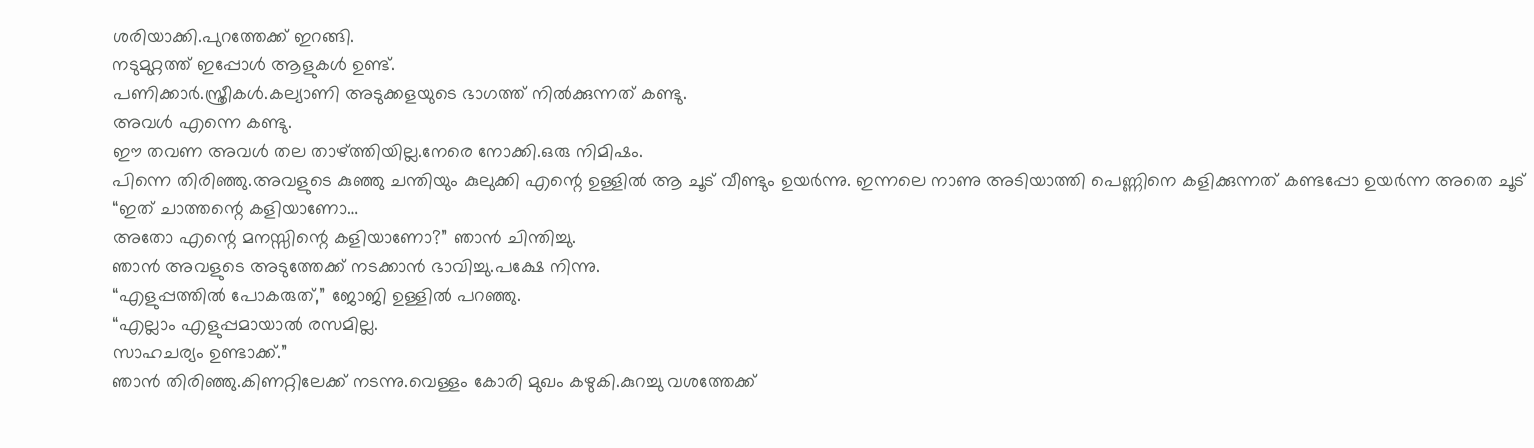ശരിയാക്കി.പുറത്തേക്ക് ഇറങ്ങി.
നടുമുറ്റത്ത് ഇപ്പോൾ ആളുകൾ ഉണ്ട്.
പണിക്കാർ.സ്ത്രീകൾ.കല്യാണി അടുക്കളയുടെ ഭാഗത്ത് നിൽക്കുന്നത് കണ്ടു.
അവൾ എന്നെ കണ്ടു.
ഈ തവണ അവൾ തല താഴ്ത്തിയില്ല.നേരെ നോക്കി.ഒരു നിമിഷം.
പിന്നെ തിരിഞ്ഞു.അവളുടെ കുഞ്ഞു ചന്തിയും കുലുക്കി എന്റെ ഉള്ളിൽ ആ ചൂട് വീണ്ടും ഉയർന്നു. ഇന്നലെ നാണു അടിയാത്തി പെണ്ണിനെ കളിക്കുന്നത് കണ്ടപ്പോ ഉയർന്ന അതെ ചൂട്
“ഇത് ചാത്തന്റെ കളിയാണോ…
അതോ എന്റെ മനസ്സിന്റെ കളിയാണോ?” ഞാൻ ചിന്തിച്ചു.
ഞാൻ അവളുടെ അടുത്തേക്ക് നടക്കാൻ ഭാവിച്ചു.പക്ഷേ നിന്നു.
“എളുപ്പത്തിൽ പോകരുത്,” ജോജി ഉള്ളിൽ പറഞ്ഞു.
“എല്ലാം എളുപ്പമായാൽ രസമില്ല.
സാഹചര്യം ഉണ്ടാക്ക്.”
ഞാൻ തിരിഞ്ഞു.കിണറ്റിലേക്ക് നടന്നു.വെള്ളം കോരി മുഖം കഴുകി.കുറച്ചു വശത്തേക്ക്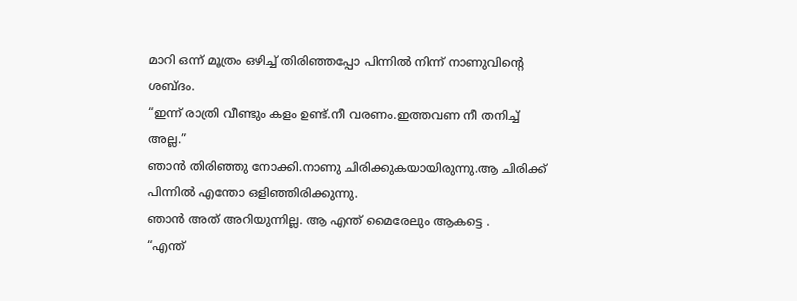മാറി ഒന്ന് മൂത്രം ഒഴിച്ച് തിരിഞ്ഞപ്പോ പിന്നിൽ നിന്ന് നാണുവിന്റെ ശബ്ദം.
“ഇന്ന് രാത്രി വീണ്ടും കളം ഉണ്ട്.നീ വരണം.ഇത്തവണ നീ തനിച്ച് അല്ല.”
ഞാൻ തിരിഞ്ഞു നോക്കി.നാണു ചിരിക്കുകയായിരുന്നു.ആ ചിരിക്ക് പിന്നിൽ എന്തോ ഒളിഞ്ഞിരിക്കുന്നു.
ഞാൻ അത് അറിയുന്നില്ല. ആ എന്ത് മൈരേലും ആകട്ടെ .
“എന്ത്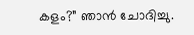കളം?” ഞാൻ ചോദിച്ചു.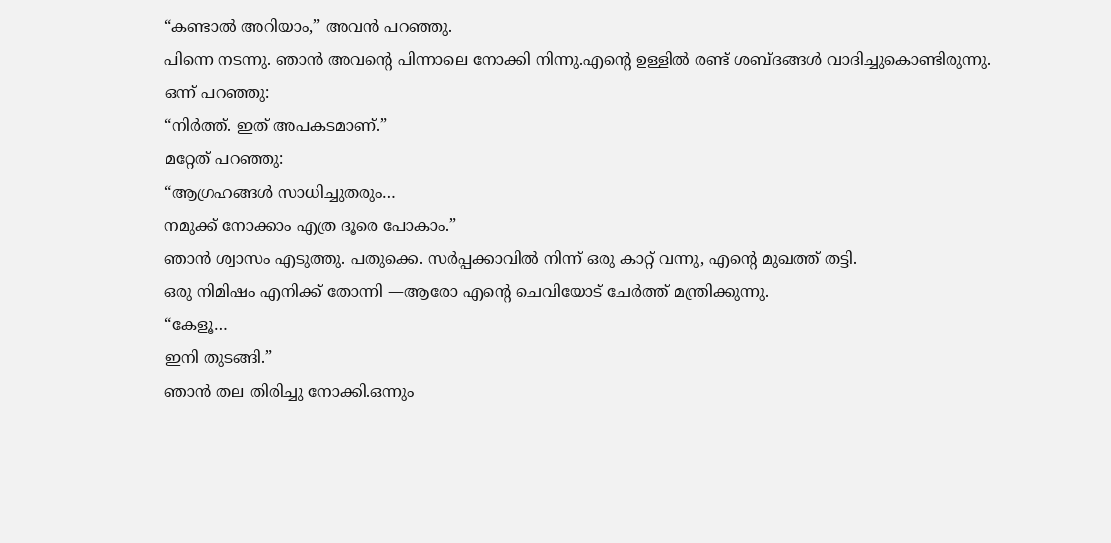“കണ്ടാൽ അറിയാം,” അവൻ പറഞ്ഞു.
പിന്നെ നടന്നു. ഞാൻ അവന്റെ പിന്നാലെ നോക്കി നിന്നു.എന്റെ ഉള്ളിൽ രണ്ട് ശബ്ദങ്ങൾ വാദിച്ചുകൊണ്ടിരുന്നു.
ഒന്ന് പറഞ്ഞു:
“നിർത്ത്. ഇത് അപകടമാണ്.”
മറ്റേത് പറഞ്ഞു:
“ആഗ്രഹങ്ങൾ സാധിച്ചുതരും…
നമുക്ക് നോക്കാം എത്ര ദൂരെ പോകാം.”
ഞാൻ ശ്വാസം എടുത്തു. പതുക്കെ. സർപ്പക്കാവിൽ നിന്ന് ഒരു കാറ്റ് വന്നു, എന്റെ മുഖത്ത് തട്ടി.
ഒരു നിമിഷം എനിക്ക് തോന്നി —ആരോ എന്റെ ചെവിയോട് ചേർത്ത് മന്ത്രിക്കുന്നു.
“കേളൂ…
ഇനി തുടങ്ങി.”
ഞാൻ തല തിരിച്ചു നോക്കി.ഒന്നും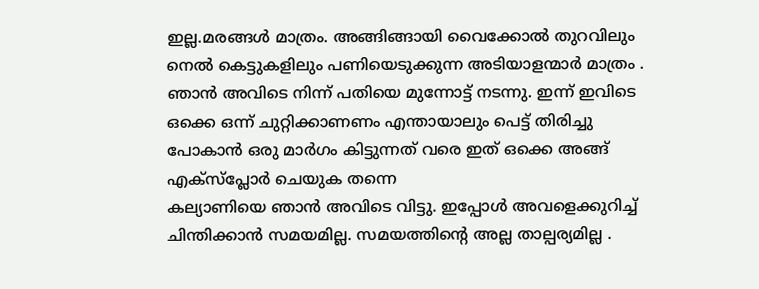ഇല്ല.മരങ്ങൾ മാത്രം. അങ്ങിങ്ങായി വൈക്കോൽ തുറവിലും നെൽ കെട്ടുകളിലും പണിയെടുക്കുന്ന അടിയാളന്മാർ മാത്രം .
ഞാൻ അവിടെ നിന്ന് പതിയെ മുന്നോട്ട് നടന്നു. ഇന്ന് ഇവിടെ ഒക്കെ ഒന്ന് ചുറ്റിക്കാണണം എന്തായാലും പെട്ട് തിരിച്ചു പോകാൻ ഒരു മാർഗം കിട്ടുന്നത് വരെ ഇത് ഒക്കെ അങ്ങ് എക്സ്പ്ലോർ ചെയുക തന്നെ
കല്യാണിയെ ഞാൻ അവിടെ വിട്ടു. ഇപ്പോൾ അവളെക്കുറിച്ച് ചിന്തിക്കാൻ സമയമില്ല. സമയത്തിന്റെ അല്ല താല്പര്യമില്ല .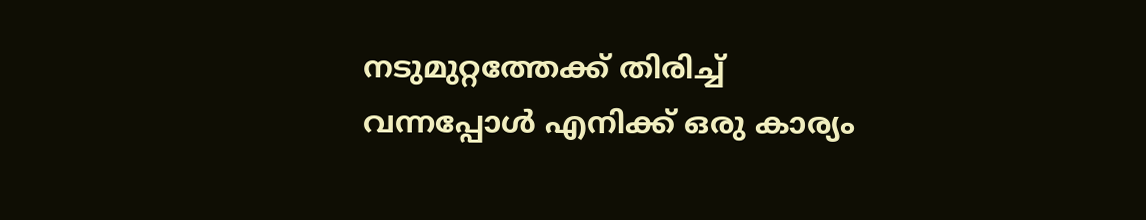നടുമുറ്റത്തേക്ക് തിരിച്ച് വന്നപ്പോൾ എനിക്ക് ഒരു കാര്യം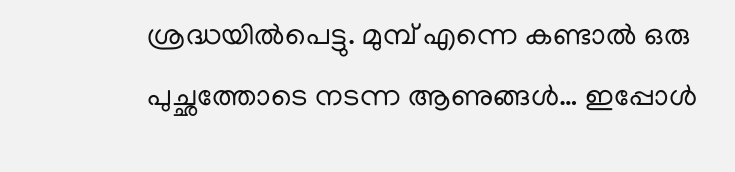ശ്രദ്ധയിൽപെട്ടു. മുമ്പ് എന്നെ കണ്ടാൽ ഒരു പുച്ഛത്തോടെ നടന്ന ആണുങ്ങൾ… ഇപ്പോൾ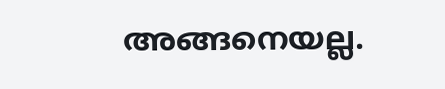അങ്ങനെയല്ല.